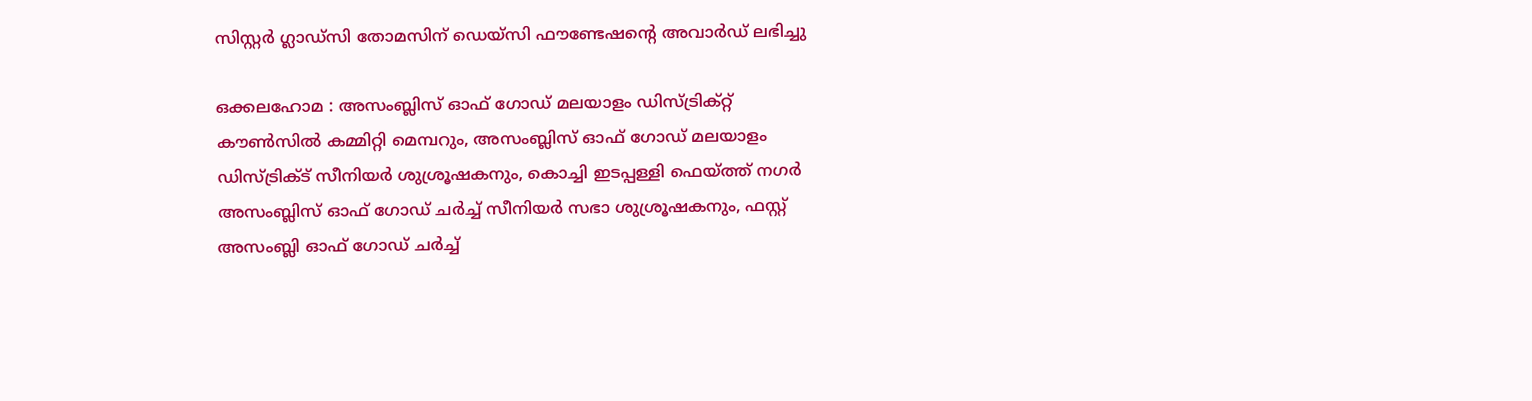സിസ്റ്റർ ഗ്ലാഡ്സി തോമസിന് ഡെയ്‌സി ഫൗണ്ടേഷന്റെ അവാർഡ് ലഭിച്ചു

ഒക്കലഹോമ : അസംബ്ലിസ് ഓഫ് ഗോഡ് മലയാളം ഡിസ്ട്രിക്റ്റ് കൗൺസിൽ കമ്മിറ്റി മെമ്പറും, അസംബ്ലിസ് ഓഫ് ഗോഡ് മലയാളം ഡിസ്ട്രിക്ട് സീനിയർ ശുശ്രൂഷകനും, കൊച്ചി ഇടപ്പള്ളി ഫെയ്ത്ത് നഗർ അസംബ്ലിസ് ഓഫ് ഗോഡ് ചർച്ച് സീനിയർ സഭാ ശുശ്രൂഷകനും, ഫസ്റ്റ് അസംബ്ലി ഓഫ് ഗോഡ് ചർച്ച്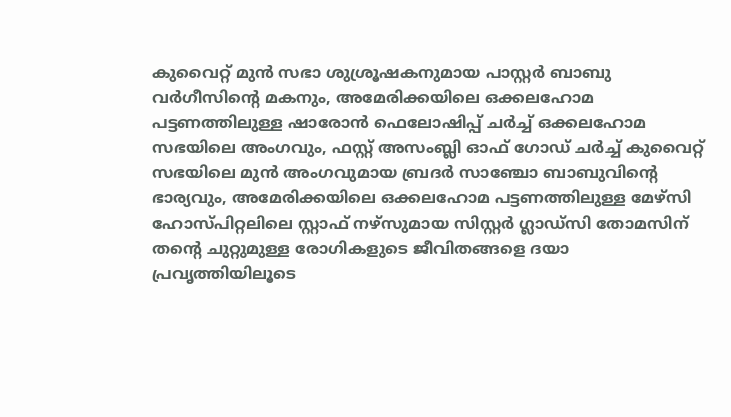കുവൈറ്റ്‌ മുൻ സഭാ ശുശ്രൂഷകനുമായ പാസ്റ്റർ ബാബു വർഗീസിന്റെ മകനും, അമേരിക്കയിലെ ഒക്കലഹോമ പട്ടണത്തിലുള്ള ഷാരോൻ ഫെലോഷിപ്പ് ചർച്ച് ഒക്കലഹോമ സഭയിലെ അംഗവും, ഫസ്റ്റ് അസംബ്ലി ഓഫ് ഗോഡ് ചർച്ച് കുവൈറ്റ്‌ സഭയിലെ മുൻ അംഗവുമായ ബ്രദർ സാഞ്ചോ ബാബുവിന്റെ ഭാര്യവും, അമേരിക്കയിലെ ഒക്കലഹോമ പട്ടണത്തിലുള്ള മേഴ്‌സി ഹോസ്പിറ്റലിലെ സ്റ്റാഫ്‌ നഴ്സുമായ സിസ്റ്റർ ഗ്ലാഡ്സി തോമസിന് തന്റെ ചുറ്റുമുള്ള രോഗികളുടെ ജീവിതങ്ങളെ ദയാ പ്രവൃത്തിയിലൂടെ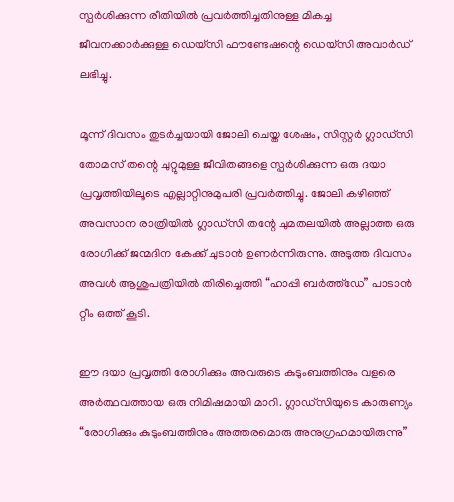സ്പർശിക്കുന്ന രീതിയിൽ പ്രവർത്തിച്ചതിനുള്ള മികച്ച ജീവനക്കാർക്കുള്ള ഡെയ്‌സി ഫൗണ്ടേഷന്റെ ഡെയ്സി അവാർഡ് ലഭിച്ചു.

മൂന്ന് ദിവസം തുടർച്ചയായി ജോലി ചെയ്ത ശേഷം, സിസ്റ്റർ ഗ്ലാഡ്‌സി തോമസ് തന്റെ ചുറ്റുമുള്ള ജീവിതങ്ങളെ സ്പർശിക്കുന്ന ഒരു ദയാ പ്രവൃത്തിയിലൂടെ എല്ലാറ്റിനുമുപരി പ്രവർത്തിച്ചു. ജോലി കഴിഞ്ഞ് അവസാന രാത്രിയിൽ ഗ്ലാഡ്‌സി തന്റേ ചുമതലയിൽ അല്ലാത്ത ഒരു രോഗിക്ക് ജന്മദിന കേക്ക് ചുടാൻ ഉണർന്നിരുന്നു. അടുത്ത ദിവസം അവൾ ആശുപത്രിയിൽ തിരിച്ചെത്തി “ഹാപ്പി ബർത്ത്ഡേ” പാടാൻ റ്റീം ഒത്ത് കൂടി.

ഈ ദയാ പ്രവൃത്തി രോഗിക്കും അവരുടെ കുടുംബത്തിനും വളരെ അർത്ഥവത്തായ ഒരു നിമിഷമായി മാറി. ഗ്ലാഡ്‌സിയുടെ കാരുണ്യം “രോഗിക്കും കുടുംബത്തിനും അത്തരമൊരു അനുഗ്രഹമായിരുന്നു”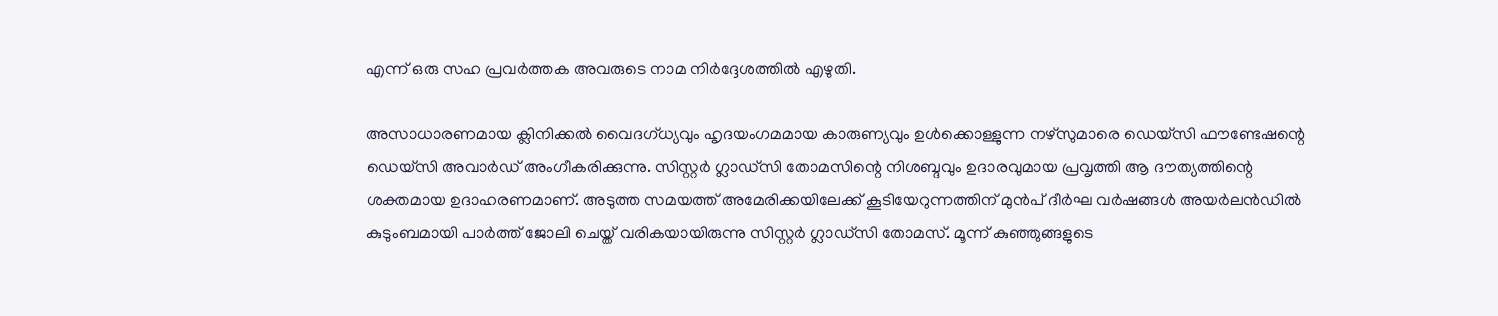എന്ന് ഒരു സഹ പ്രവർത്തക അവരുടെ നാമ നിർദ്ദേശത്തിൽ എഴുതി.

അസാധാരണമായ ക്ലിനിക്കൽ വൈദഗ്ധ്യവും ഹൃദയംഗമമായ കാരുണ്യവും ഉൾക്കൊള്ളുന്ന നഴ്‌സുമാരെ ഡെയ്‌സി ഫൗണ്ടേഷന്റെ ഡെയ്‌സി അവാർഡ് അംഗീകരിക്കുന്നു. സിസ്റ്റർ ഗ്ലാഡ്‌സി തോമസിന്റെ നിശബ്ദവും ഉദാരവുമായ പ്രവൃത്തി ആ ദൗത്യത്തിന്റെ ശക്തമായ ഉദാഹരണമാണ്. അടുത്ത സമയത്ത് അമേരിക്കയിലേക്ക് കൂടിയേറുന്നത്തിന് മുൻപ് ദീർഘ വർഷങ്ങൾ അയർലൻഡിൽ കുടുംബമായി പാർത്ത് ജോലി ചെയ്ത് വരികയായിരുന്നു സിസ്റ്റർ ഗ്ലാഡ്‌സി തോമസ്. മൂന്ന് കുഞ്ഞുങ്ങളുടെ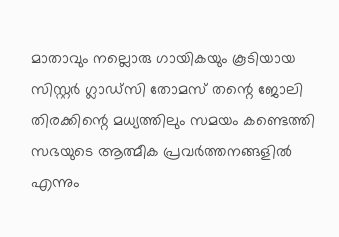മാതാവും നല്ലൊരു ഗായികയും കൂടിയായ സിസ്റ്റർ ഗ്ലാഡ്‌സി തോമസ് തന്റെ ജോലി തിരക്കിന്റെ മധ്യത്തിലും സമയം കണ്ടെത്തി സഭയുടെ ആത്മീക പ്രവർത്തനങ്ങളിൽ എന്നും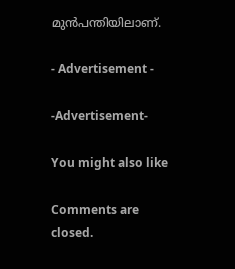മുൻപന്തിയിലാണ്.

- Advertisement -

-Advertisement-

You might also like

Comments are closed.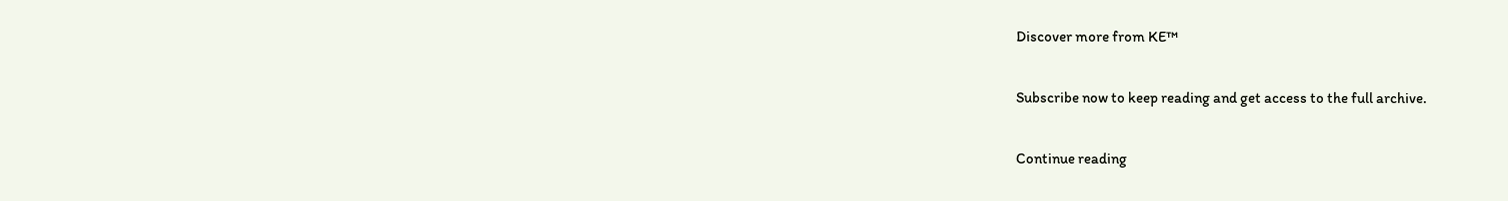Discover more from KE™

Subscribe now to keep reading and get access to the full archive.

Continue reading